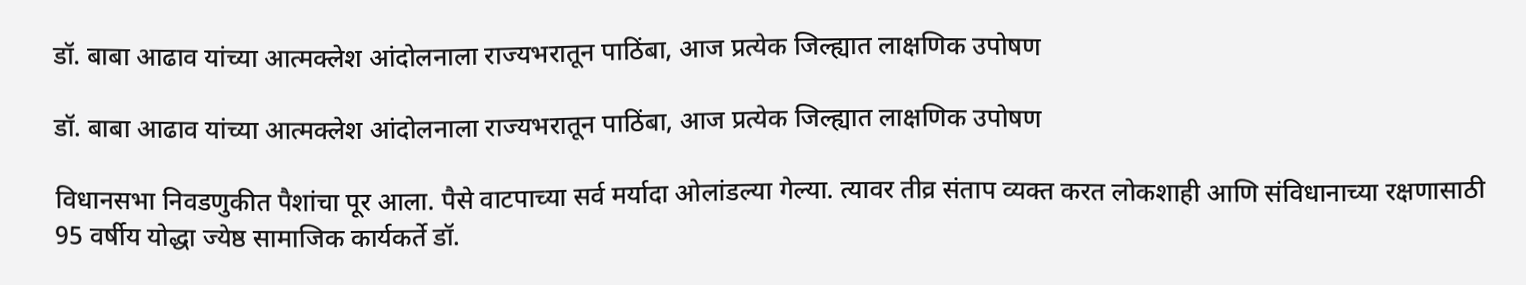डॉ. बाबा आढाव यांच्या आत्मक्लेश आंदोलनाला राज्यभरातून पाठिंबा, आज प्रत्येक जिल्ह्यात लाक्षणिक उपोषण

डॉ. बाबा आढाव यांच्या आत्मक्लेश आंदोलनाला राज्यभरातून पाठिंबा, आज प्रत्येक जिल्ह्यात लाक्षणिक उपोषण

विधानसभा निवडणुकीत पैशांचा पूर आला. पैसे वाटपाच्या सर्व मर्यादा ओलांडल्या गेल्या. त्यावर तीव्र संताप व्यक्त करत लोकशाही आणि संविधानाच्या रक्षणासाठी 95 वर्षीय योद्धा ज्येष्ठ सामाजिक कार्यकर्ते डॉ.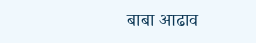बाबा आढाव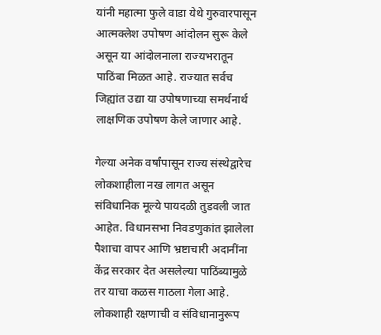यांनी महात्मा फुले वाडा येथे गुरुवारपासून आत्मक्लेश उपोषण आंदोलन सुरू केले असून या आंदोलनाला राज्यभरातून पाठिंबा मिळत आहे. राज्यात सर्वच जिह्यांत उद्या या उपोषणाच्या समर्थनार्थ लाक्षणिक उपोषण केले जाणार आहे.

गेल्या अनेक वर्षांपासून राज्य संस्थेद्वारेच लोकशाहीला नख लागत असून संविधानिक मूल्ये पायदळी तुडवली जात आहेत. विधानसभा निवडणुकांत झालेला पैशाचा वापर आणि भ्रष्टाचारी अदानींना केंद्र सरकार देत असलेल्या पाठिंब्यामुळे तर याचा कळस गाठला गेला आहे. लोकशाही रक्षणाची व संविधानानुरूप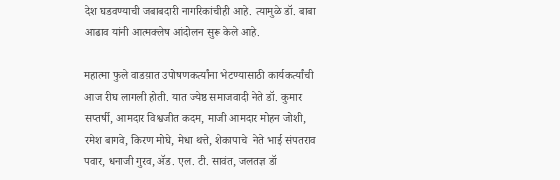देश घडवण्याची जबाबदारी नागरिकांचीही आहे. त्यामुळे डॉ. बाबा आढाव यांनी आत्मक्लेष आंदोलन सुरू केले आहे.

महात्मा फुले वाडय़ात उपोषणकर्त्यांना भेटण्यासाठी कार्यकर्त्यांची आज रीघ लागली होती. यात ज्येष्ठ समाजवादी नेते डॉ. कुमार सप्तर्षी, आमदार विश्वजीत कदम, माजी आमदार मोहन जोशी, रमेश बागवे, किरण मोघे, मेधा थत्ते, शेकापाचे  नेते भाई संपतराव पवार, धनाजी गुरव, ॲड. एल. टी. सावंत, जलतज्ञ डॉ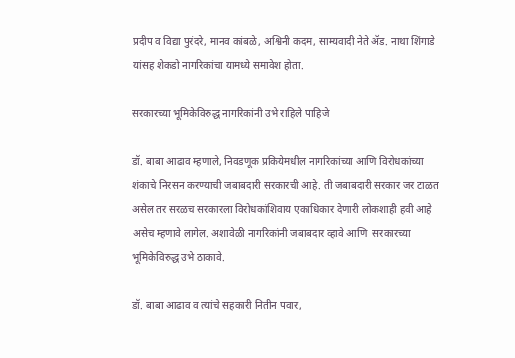प्रदीप व विद्या पुरंदरे, मानव कांबळे, अश्विनी कदम, साम्यवादी नेते ॲड. नाथा शिंगाडे यांसह शेकडो नागरिकांचा यामध्ये समावेश होता.

सरकारच्या भूमिकेविरुद्ध नागरिकांनी उभे राहिले पाहिजे

डॉ. बाबा आढाव म्हणाले, निवडणूक प्रकियेमधील नागरिकांच्या आणि विरोधकांच्या शंकाचे निरसन करण्याची जबाबदारी सरकारची आहे. ती जबाबदारी सरकार जर टाळत असेल तर सरळच सरकारला विरोधकांशिवाय एकाधिकार देणारी लोकशाही हवी आहे असेच म्हणावे लागेल. अशावेळी नागरिकांनी जबाबदार व्हावे आणि  सरकारच्या भूमिकेविरुद्ध उभे ठाकावे.

डॉ. बाबा आढाव व त्यांचे सहकारी नितीन पवार,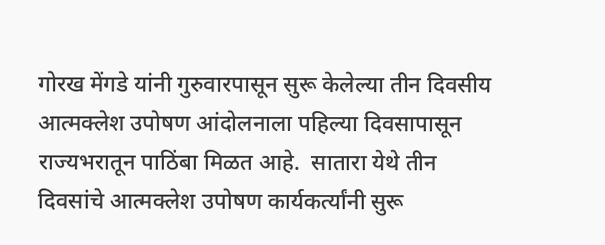गोरख मेंगडे यांनी गुरुवारपासून सुरू केलेल्या तीन दिवसीय आत्मक्लेश उपोषण आंदोलनाला पहिल्या दिवसापासून राज्यभरातून पाठिंबा मिळत आहे.  सातारा येथे तीन दिवसांचे आत्मक्लेश उपोषण कार्यकर्त्यांनी सुरू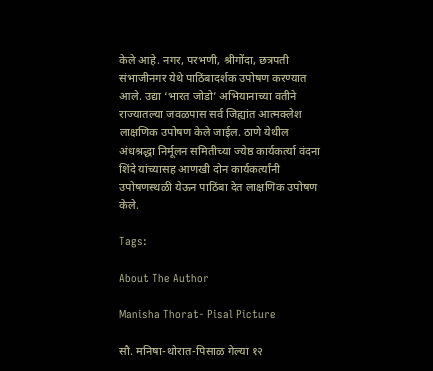केले आहे. नगर, परभणी, श्रीगोंदा, छत्रपती संभाजीनगर येथे पाठिंबादर्शक उपोषण करण्यात आले. उद्या ‘भारत जोडो’ अभियानाच्या वतीने राज्यातल्या जवळपास सर्व जिह्यांत आत्मक्लेश लाक्षणिक उपोषण केले जाईल. ठाणे येथील अंधश्रद्धा निर्मूलन समितीच्या ज्येष्ठ कार्यकर्त्या वंदना शिंदे यांच्यासह आणखी दोन कार्यकर्त्यांनी उपोषणस्थळी येऊन पाठिंबा देत लाक्षणिक उपोषण केले.

Tags:

About The Author

Manisha Thorat- Pisal Picture

सौ. मनिषा-थोरात-पिसाळ गेल्या १२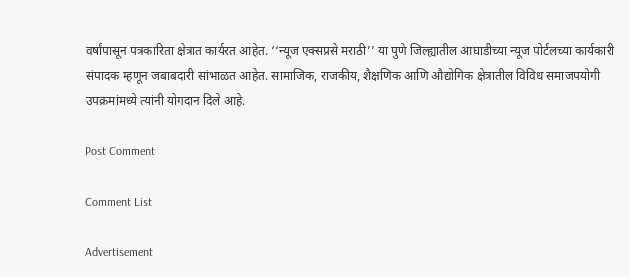वर्षांपासून पत्रकारिता क्षेत्रात कार्यरत आहेत. ‘‘न्यूज एक्सप्रसे मराठी’’ या पुणे जिल्ह्यातील आघाडीच्या न्यूज पोर्टलच्या कार्यकारी संपादक म्हणून जबाबदारी सांभाळत आहेत. सामाजिक, राजकीय, शैक्षणिक आणि औद्योगिक क्षेत्रातील विविध समाजपयोगी उपक्रमांमध्ये त्यांनी योगदान दिले आहे.

Post Comment

Comment List

Advertisement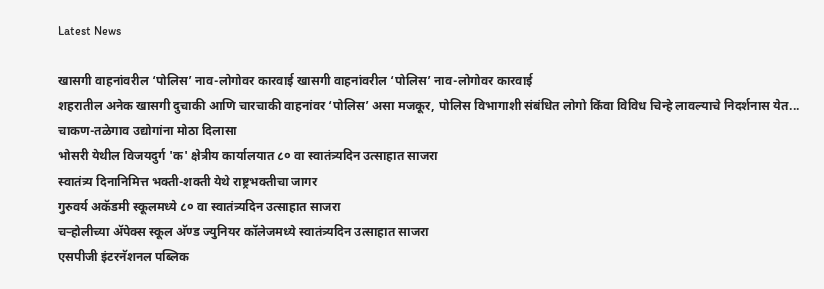Latest News

खासगी वाहनांवरील ‘पोलिस’ नाव-लोगोवर कारवाई खासगी वाहनांवरील ‘पोलिस’ नाव-लोगोवर कारवाई
शहरातील अनेक खासगी दुचाकी आणि चारचाकी वाहनांवर ‘पोलिस’ असा मजकूर, पोलिस विभागाशी संबंधित लोगो किंवा विविध चिन्हे लावल्याचे निदर्शनास येत...
चाकण-तळेगाव उद्योगांना मोठा दिलासा
भोसरी येथील विजयदुर्ग 'क' क्षेत्रीय कार्यालयात ८० वा स्वातंत्र्यदिन उत्साहात साजरा
स्वातंत्र्य दिनानिमित्त भक्ती-शक्ती येथे राष्ट्रभक्तीचा जागर
गुरुवर्य अकॅडमी स्कूलमध्ये ८० वा स्वातंत्र्यदिन उत्साहात साजरा
चऱ्होलीच्या अ‍ॅपेक्स स्कूल अ‍ॅण्ड ज्युनियर कॉलेजमध्ये स्वातंत्र्यदिन उत्साहात साजरा
एसपीजी इंटरनॅशनल पब्लिक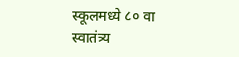स्कूलमध्ये ८० वा स्वातंत्र्य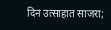दिन उत्साहात साजरा;